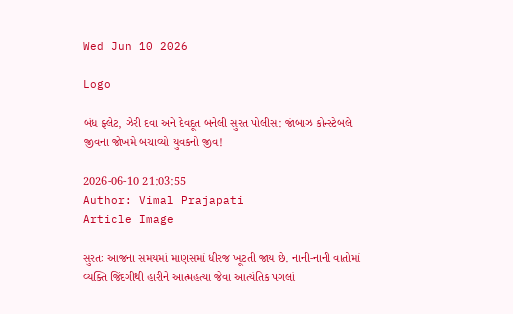Wed Jun 10 2026

Logo

બંધ ફ્લેટ, ઝેરી દવા અને દેવદૂત બનેલી સુરત પોલીસ: જાંબાઝ કોન્સ્ટેબલે જીવના જોખમે બચાવ્યો યુવકનો જીવ!

2026-06-10 21:03:55
Author: Vimal Prajapati
Article Image

સુરતઃ આજના સમયમાં માણસમાં ધીરજ ખૂટતી જાય છે. નાની-નાની વાતોમાં વ્યક્તિ જિંદગીથી હારીને આત્મહત્યા જેવા આત્યંતિક પગલાં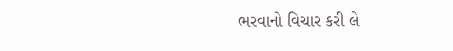ભરવાનો વિચાર કરી લે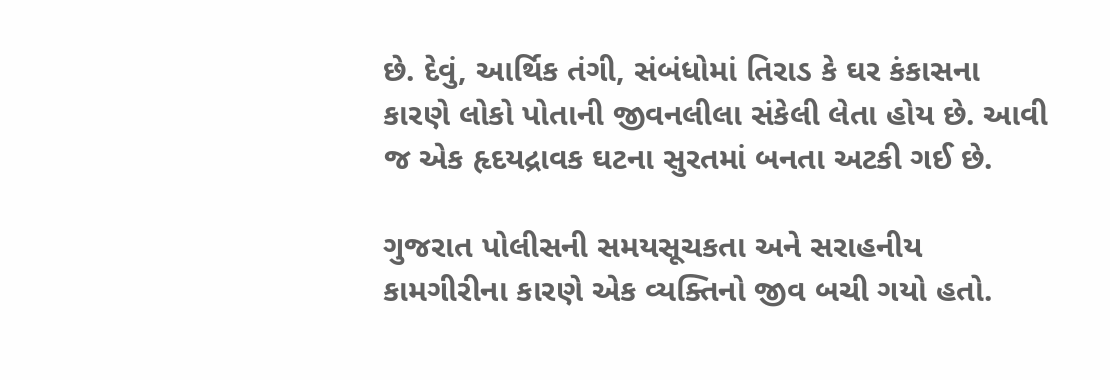છે. દેવું, આર્થિક તંગી, સંબંધોમાં તિરાડ કે ઘર કંકાસના કારણે લોકો પોતાની જીવનલીલા સંકેલી લેતા હોય છે. આવી જ એક હૃદયદ્રાવક ઘટના સુરતમાં બનતા અટકી ગઈ છે.

ગુજરાત પોલીસની સમયસૂચકતા અને સરાહનીય કામગીરીના કારણે એક વ્યક્તિનો જીવ બચી ગયો હતો.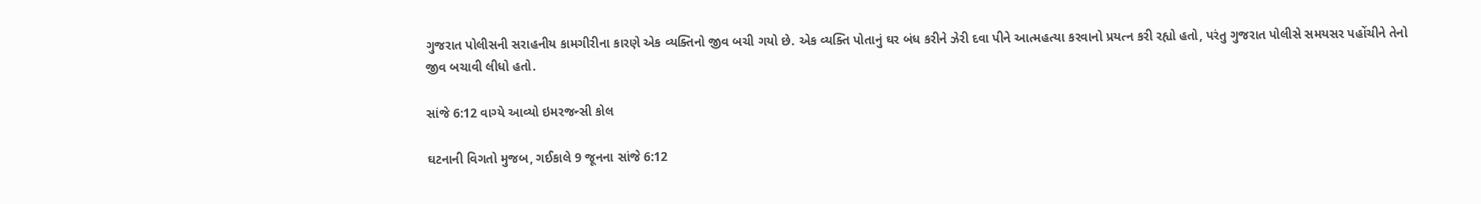ગુજરાત પોલીસની સરાહનીય કામગીરીના કારણે એક વ્યક્તિનો જીવ બચી ગયો છે. એક વ્યક્તિ પોતાનું ઘર બંધ કરીને ઝેરી દવા પીને આત્મહત્યા કરવાનો પ્રયત્ન કરી રહ્યો હતો, પરંતુ ગુજરાત પોલીસે સમયસર પહોંચીને તેનો જીવ બચાવી લીધો હતો.

સાંજે 6:12 વાગ્યે આવ્યો ઇમરજન્સી કોલ

ઘટનાની વિગતો મુજબ, ગઈકાલે 9 જૂનના સાંજે 6:12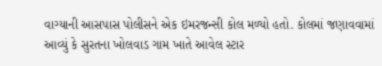વાગ્યાની આસપાસ પોલીસને એક ઇમરજન્સી કોલ મળ્યો હતો. કોલમાં જણાવવામાં આવ્યું કે સુરતના ખોલવાડ ગામ ખાતે આવેલ સ્ટાર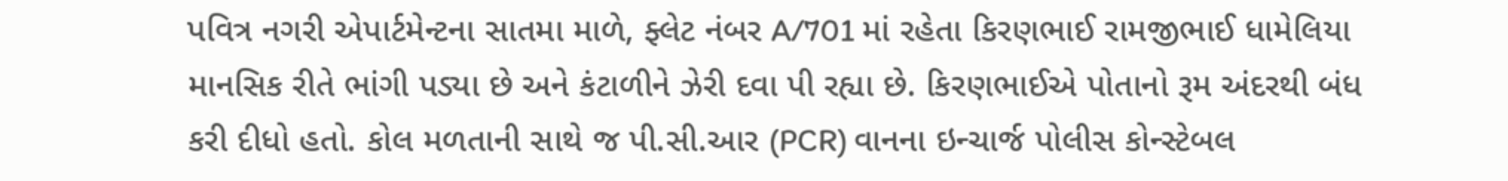પવિત્ર નગરી એપાર્ટમેન્ટના સાતમા માળે, ફ્લેટ નંબર A/701 માં રહેતા કિરણભાઈ રામજીભાઈ ધામેલિયા માનસિક રીતે ભાંગી પડ્યા છે અને કંટાળીને ઝેરી દવા પી રહ્યા છે. કિરણભાઈએ પોતાનો રૂમ અંદરથી બંધ કરી દીધો હતો. કોલ મળતાની સાથે જ પી.સી.આર (PCR) વાનના ઇન્ચાર્જ પોલીસ કોન્સ્ટેબલ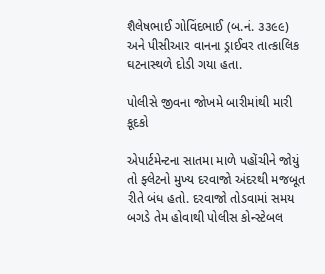શૈલેષભાઈ ગોવિંદભાઈ (બ.નં. ૩૩૯૯) અને પીસીઆર વાનના ડ્રાઈવર તાત્કાલિક ઘટનાસ્થળે દોડી ગયા હતા.

પોલીસે જીવના જોખમે બારીમાંથી મારી કૂદકો

એપાર્ટમેન્ટના સાતમા માળે પહોંચીને જોયું તો ફ્લેટનો મુખ્ય દરવાજો અંદરથી મજબૂત રીતે બંધ હતો. દરવાજો તોડવામાં સમય બગડે તેમ હોવાથી પોલીસ કોન્સ્ટેબલ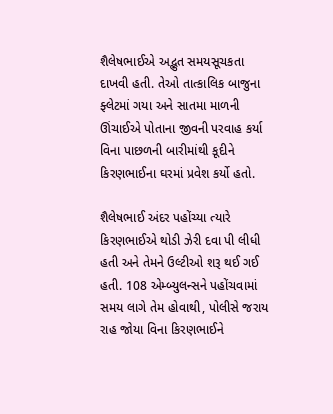શૈલેષભાઈએ અદ્ભુત સમયસૂચકતા દાખવી હતી. તેઓ તાત્કાલિક બાજુના ફ્લેટમાં ગયા અને સાતમા માળની ઊંચાઈએ પોતાના જીવની પરવાહ કર્યા વિના પાછળની બારીમાંથી કૂદીને કિરણભાઈના ઘરમાં પ્રવેશ કર્યો હતો.

શૈલેષભાઈ અંદર પહોંચ્યા ત્યારે કિરણભાઈએ થોડી ઝેરી દવા પી લીધી હતી અને તેમને ઉલ્ટીઓ શરૂ થઈ ગઈ હતી. 108 એમ્બ્યુલન્સને પહોંચવામાં સમય લાગે તેમ હોવાથી, પોલીસે જરાય રાહ જોયા વિના કિરણભાઈને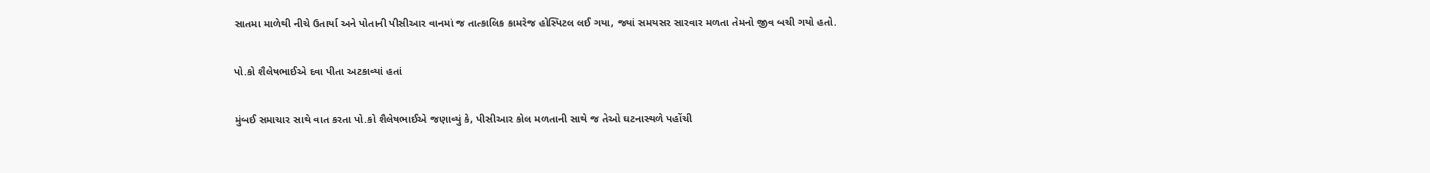સાતમા માળેથી નીચે ઉતાર્યા અને પોતાની પીસીઆર વાનમાં જ તાત્કાલિક કામરેજ હોસ્પિટલ લઈ ગયા, જ્યાં સમયસર સારવાર મળતા તેમનો જીવ બચી ગયો હતો.

પો.કો શૈલેષભાઈએ દવા પીતા અટકાવ્યાં હતાં

મુંબઈ સમાચાર સાથે વાત કરતા પો.કો શૈલેષભાઈએ જણાવ્યું કે, પીસીઆર કોલ મળતાની સાથે જ તેઓ ઘટનાસ્થળે પહોંચી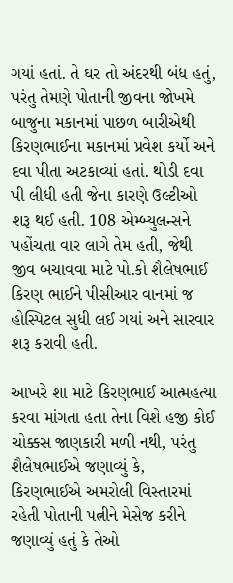ગયાં હતાં. તે ઘર તો અંદરથી બંધ હતું, પરંતુ તેમણે પોતાની જીવના જોખમે બાજુના મકાનમાં પાછળ બારીએથી કિરણભાઈના મકાનમાં પ્રવેશ કર્યો અને દવા પીતા અટકાવ્યાં હતાં. થોડી દવા પી લીધી હતી જેના કારણે ઉલ્ટીઓ શરૂ થઈ હતી. 108 એમ્બ્યુલન્સને પહોંચતા વાર લાગે તેમ હતી, જેથી જીવ બચાવવા માટે પો.કો શૈલેષભાઈ કિરણ ભાઈને પીસીઆર વાનમાં જ હોસ્પિટલ સુધી લઈ ગયાં અને સારવાર શરૂ કરાવી હતી.

આખરે શા માટે કિરણભાઈ આત્મહત્યા કરવા માંગતા હતા તેના વિશે હજી કોઈ ચોક્કસ જાણકારી મળી નથી, પરંતુ શૈલેષભાઈએ જણાવ્યું કે, કિરણભાઈએ અમરોલી વિસ્તારમાં રહેતી પોતાની પત્નીને મેસેજ કરીને જણાવ્યું હતું કે તેઓ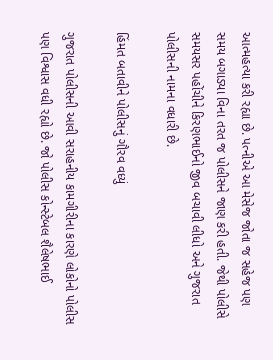આત્મહત્યા કરી રહ્યા છે. પત્નીએ આ મેસેજ જોતા જ સહેજ પણ સમય બગાડ્યા વિના તરત જ પોલીસને જાણ કરી હતી. જેથી પોલીસે સમયસર પહોંચીને કિરણભાઈનો જીવ બચાવી લીધો અને ગુજરાત પોલીસની નામના વધારી છે.

હિંમત બતાવીને પોલીસનું ગૌરવ વધ્યું

ગુજરાત પોલીસની આવી સરાહનીય કામગીરીના કારણે લોકોનો પોલીસ પણ વિશ્વાસ વધી રહ્યો છે. જો પોલીસ કોન્સ્ટેબલ શૈલેષભાઈ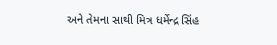અને તેમના સાથી મિત્ર ધર્મેન્દ્ર સિંહ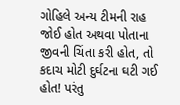ગોહિલે અન્ય ટીમની રાહ જોઈ હોત અથવા પોતાના જીવની ચિંતા કરી હોત, તો કદાચ મોટી દુર્ઘટના ઘટી ગઈ હોત! પરંતુ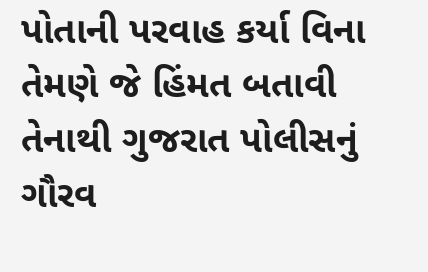પોતાની પરવાહ કર્યા વિના તેમણે જે હિંમત બતાવી તેનાથી ગુજરાત પોલીસનું ગૌરવ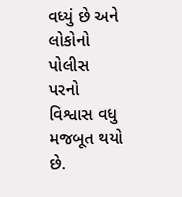વધ્યું છે અને લોકોનો પોલીસ પરનો વિશ્વાસ વધુ મજબૂત થયો છે.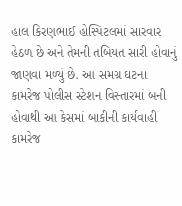હાલ કિરણભાઈ હોસ્પિટલમાં સારવાર હેઠળ છે અને તેમની તબિયત સારી હોવાનું જાણવા મળ્યું છે. આ સમગ્ર ઘટના કામરેજ પોલીસ સ્ટેશન વિસ્તારમાં બની હોવાથી આ કેસમાં બાકીની કાર્યવાહી કામરેજ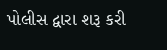પોલીસ દ્વારા શરૂ કરી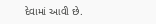દેવામાં આવી છે.